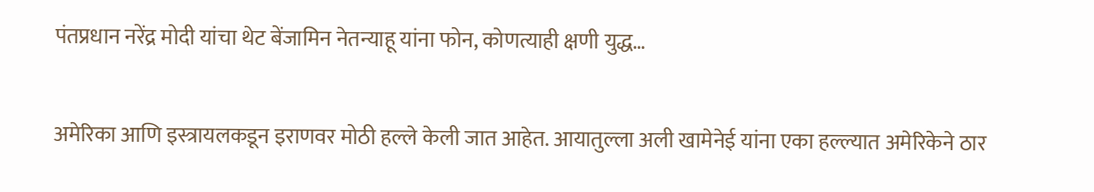पंतप्रधान नरेंद्र मोदी यांचा थेट बेंजामिन नेतन्याहू यांना फोन, कोणत्याही क्षणी युद्ध…

अमेरिका आणि इस्त्रायलकडून इराणवर मोठी हल्ले केली जात आहेत. आयातुल्ला अली खामेनेई यांना एका हल्ल्यात अमेरिकेने ठार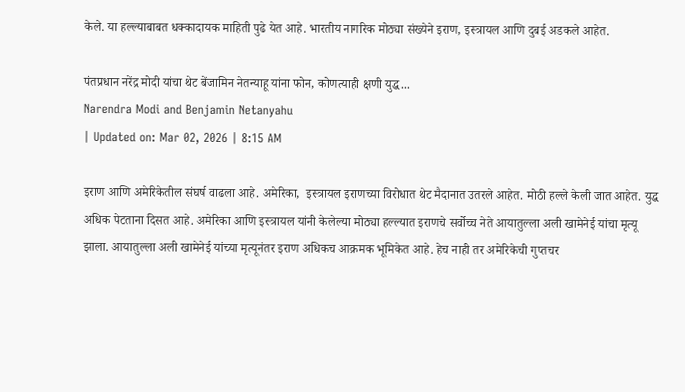केले. या हल्ल्याबाबत धक्कादायक माहिती पुढे येत आहे. भारतीय नागरिक मोठ्या संख्येने इराण, इस्त्रायल आणि दुबई अडकले आहेत.

पंतप्रधान नरेंद्र मोदी यांचा थेट बेंजामिन नेतन्याहू यांना फोन, कोणत्याही क्षणी युद्ध...
Narendra Modi and Benjamin Netanyahu
| Updated on: Mar 02, 2026 | 8:15 AM

इराण आणि अमेरिकेतील संघर्ष वाढला आहे. अमेरिका,  इस्त्रायल इराणच्या विरोधात थेट मैदानात उतरले आहेत. मोठी हल्ले केली जात आहेत. युद्ध अधिक पेटताना दिसत आहे. अमेरिका आणि इस्त्रायल यांनी केलेल्या मोठ्या हल्ल्यात इराणचे सर्वोच्च नेते आयातुल्ला अली खामेनेई यांचा मृत्यू झाला. आयातुल्ला अली खामेनेई यांच्या मृत्यूनंतर इराण अधिकच आक्रमक भूमिकेत आहे. हेच नाही तर अमेरिकेची गुप्तचर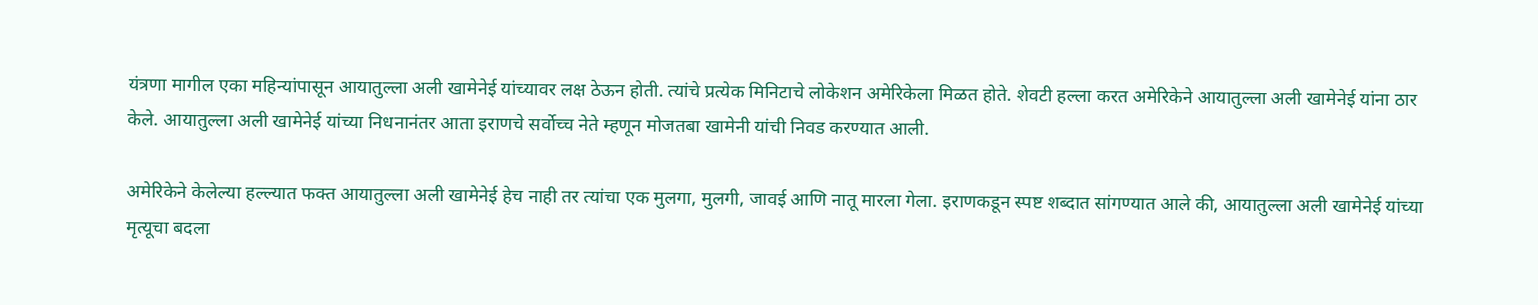यंत्रणा मागील एका महिन्यांपासून आयातुल्ला अली खामेनेई यांच्यावर लक्ष ठेऊन होती. त्यांचे प्रत्येक मिनिटाचे लोकेशन अमेरिकेला मिळत होते. शेवटी हल्ला करत अमेरिकेने आयातुल्ला अली खामेनेई यांना ठार केले. आयातुल्ला अली खामेनेई यांच्या निधनानंतर आता इराणचे सर्वोच्च नेते म्हणून मोजतबा खामेनी यांची निवड करण्यात आली.

अमेरिकेने केलेल्या हल्ल्यात फक्त आयातुल्ला अली खामेनेई हेच नाही तर त्यांचा एक मुलगा, मुलगी, जावई आणि नातू मारला गेला. इराणकडून स्पष्ट शब्दात सांगण्यात आले की, आयातुल्ला अली खामेनेई यांच्या मृत्यूचा बदला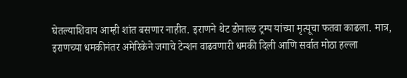घेतल्याशिवाय आम्ही शांत बसणार नाहीत. इराणने थेट डोनाल्ड ट्रम्प यांच्या मृत्यूचा फतवा काढला. मात्र, इराणच्या धमकीनंतर अमेरिकेने जगाचे टेन्शन वाढवणारी धमकी दिली आणि सर्वात मोठा हल्ला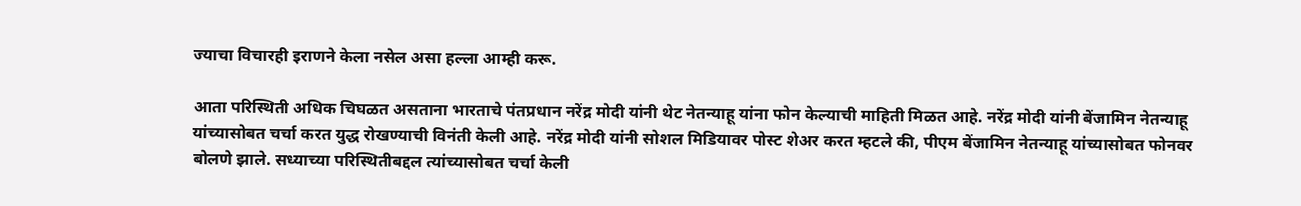ज्याचा विचारही इराणने केला नसेल असा हल्ला आम्ही करू.

आता परिस्थिती अधिक चिघळत असताना भारताचे पंतप्रधान नरेंद्र मोदी यांनी थेट नेतन्याहू यांना फोन केल्याची माहिती मिळत आहे. नरेंद्र मोदी यांनी बेंजामिन नेतन्याहू यांच्यासोबत चर्चा करत युद्ध रोखण्याची विनंती केली आहे. नरेंद्र मोदी यांनी सोशल मिडियावर पोस्ट शेअर करत म्हटले की, पीएम बेंजामिन नेतन्याहू यांच्यासोबत फोनवर बोलणे झाले. सध्याच्या परिस्थितीबद्दल त्यांच्यासोबत चर्चा केली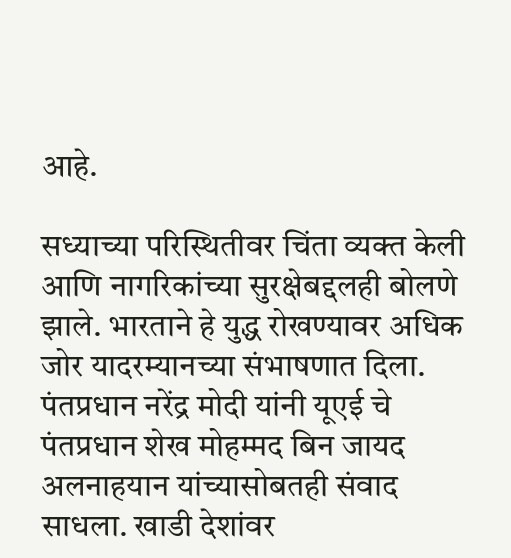आहे.

सध्याच्या परिस्थितीवर चिंता व्यक्त केली आणि नागरिकांच्या सुरक्षेबद्दलही बोलणे झाले. भारताने हे युद्ध रोखण्यावर अधिक जोर यादरम्यानच्या संभाषणात दिला. पंतप्रधान नरेंद्र मोदी यांनी यूएई चे पंतप्रधान शेख मोहम्मद बिन जायद अलनाहयान यांच्यासोबतही संवाद साधला. खाडी देशांवर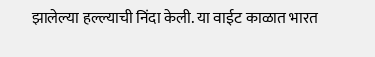झालेल्या हल्ल्याची निंदा केली. या वाईट काळात भारत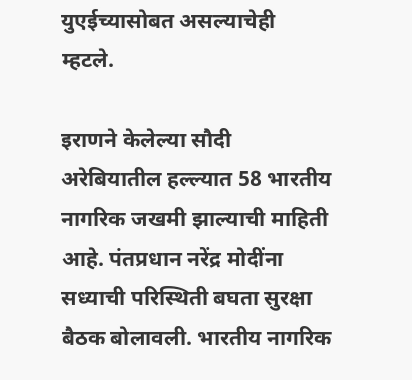युएईच्यासोबत असल्याचेही म्हटले.

इराणने केलेल्या सौदी अरेबियातील हल्ल्यात 58 भारतीय नागरिक जखमी झाल्याची माहिती आहे. पंतप्रधान नरेंद्र मोदींना सध्याची परिस्थिती बघता सुरक्षा बैठक बोलावली. भारतीय नागरिक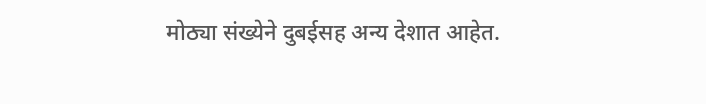मोठ्या संख्येने दुबईसह अन्य देशात आहेत.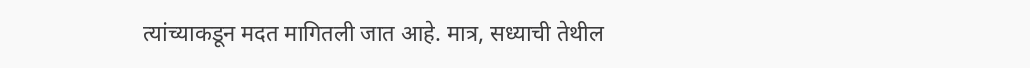त्यांच्याकडून मदत मागितली जात आहे. मात्र, सध्याची तेथील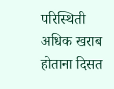परिस्थिती अधिक खराब होताना दिसत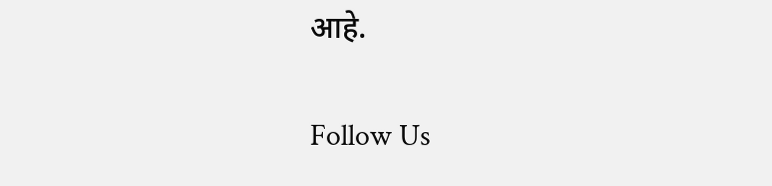आहे.

Follow Us